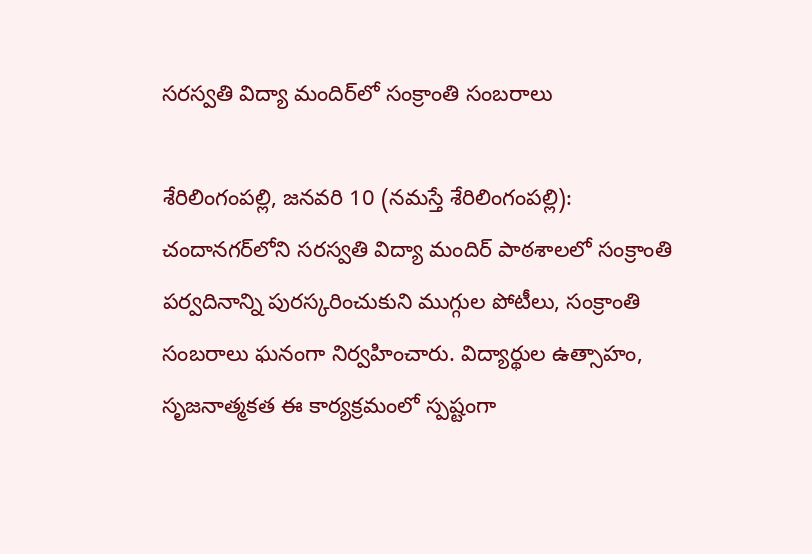సరస్వతి విద్యా మందిర్‌లో సంక్రాంతి సంబరాలు

శేరిలింగంప‌ల్లి, జ‌న‌వ‌రి 10 (న‌మ‌స్తే శేరిలింగంప‌ల్లి): చందానగర్‌లోని సరస్వతి విద్యా మందిర్ పాఠశాలలో సంక్రాంతి పర్వదినాన్ని పురస్కరించుకుని ముగ్గుల పోటీలు, సంక్రాంతి సంబరాలు ఘనంగా నిర్వహించారు. విద్యార్థుల ఉత్సాహం, సృజనాత్మకత ఈ కార్యక్రమంలో స్పష్టంగా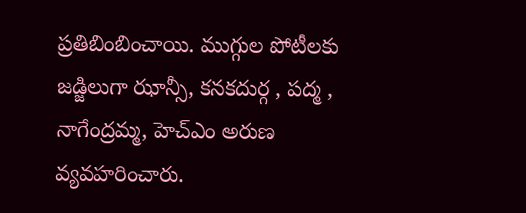ప్రతిబింబించాయి. ముగ్గుల పోటీలకు జడ్జిలుగా ఝాన్సీ, కనకదుర్గ , పద్మ , నాగేంద్రమ్మ, హెచ్‌ఎం అరుణ వ్యవహరించారు.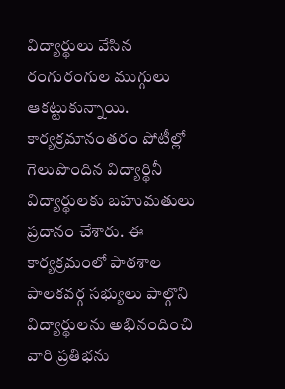విద్యార్థులు వేసిన రంగురంగుల ముగ్గులు ఆకట్టుకున్నాయి. కార్యక్రమానంతరం పోటీల్లో గెలుపొందిన విద్యార్థినీ విద్యార్థులకు బహుమతులు ప్రదానం చేశారు. ఈ కార్యక్రమంలో పాఠశాల పాలకవర్గ సభ్యులు పాల్గొని విద్యార్థులను అభినందించి వారి ప్రతిభను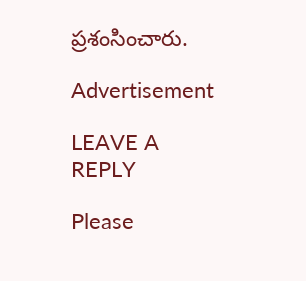ప్రశంసించారు.

Advertisement

LEAVE A REPLY

Please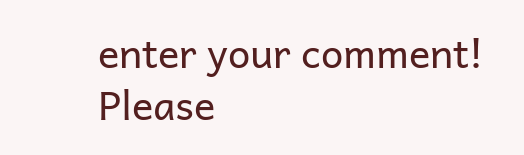enter your comment!
Please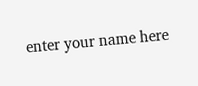enter your name here